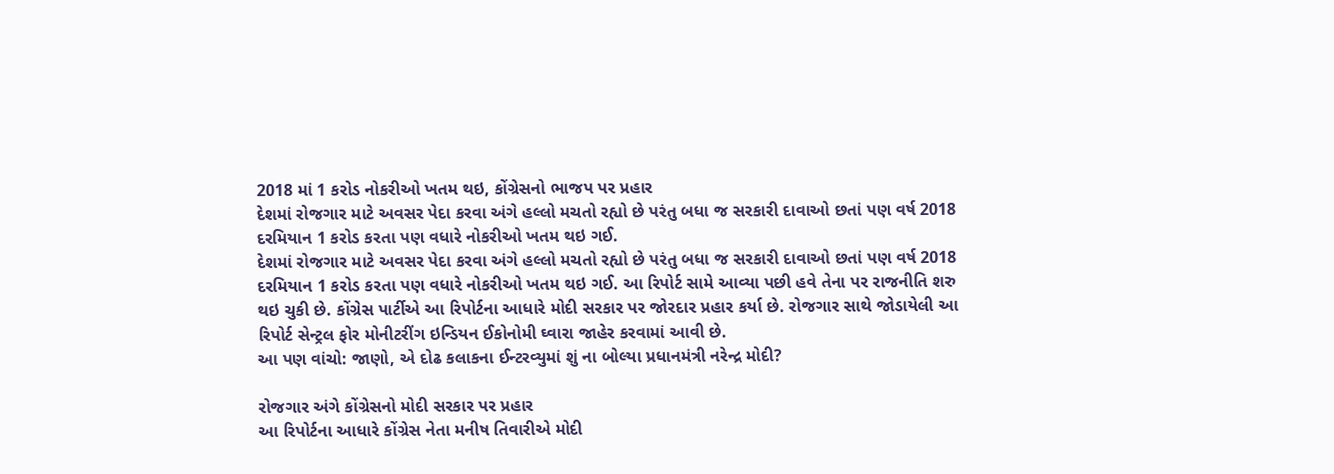2018 માં 1 કરોડ નોકરીઓ ખતમ થઇ, કોંગ્રેસનો ભાજપ પર પ્રહાર
દેશમાં રોજગાર માટે અવસર પેદા કરવા અંગે હલ્લો મચતો રહ્યો છે પરંતુ બધા જ સરકારી દાવાઓ છતાં પણ વર્ષ 2018 દરમિયાન 1 કરોડ કરતા પણ વધારે નોકરીઓ ખતમ થઇ ગઈ.
દેશમાં રોજગાર માટે અવસર પેદા કરવા અંગે હલ્લો મચતો રહ્યો છે પરંતુ બધા જ સરકારી દાવાઓ છતાં પણ વર્ષ 2018 દરમિયાન 1 કરોડ કરતા પણ વધારે નોકરીઓ ખતમ થઇ ગઈ. આ રિપોર્ટ સામે આવ્યા પછી હવે તેના પર રાજનીતિ શરુ થઇ ચુકી છે. કોંગ્રેસ પાર્ટીએ આ રિપોર્ટના આધારે મોદી સરકાર પર જોરદાર પ્રહાર કર્યા છે. રોજગાર સાથે જોડાયેલી આ રિપોર્ટ સેન્ટ્રલ ફોર મોનીટરીંગ ઇન્ડિયન ઈકોનોમી ઘ્વારા જાહેર કરવામાં આવી છે.
આ પણ વાંચો: જાણો, એ દોઢ કલાકના ઈન્ટરવ્યુમાં શું ના બોલ્યા પ્રધાનમંત્રી નરેન્દ્ર મોદી?

રોજગાર અંગે કોંગ્રેસનો મોદી સરકાર પર પ્રહાર
આ રિપોર્ટના આધારે કોંગ્રેસ નેતા મનીષ તિવારીએ મોદી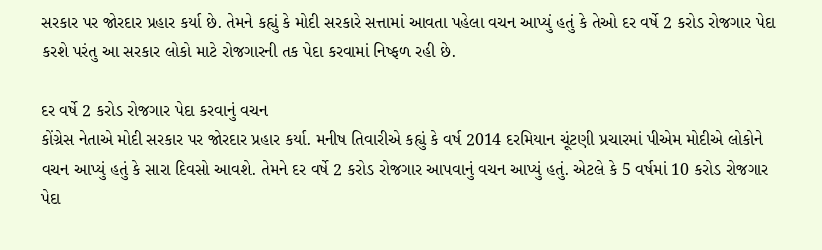સરકાર પર જોરદાર પ્રહાર કર્યા છે. તેમને કહ્યું કે મોદી સરકારે સત્તામાં આવતા પહેલા વચન આપ્યું હતું કે તેઓ દર વર્ષે 2 કરોડ રોજગાર પેદા કરશે પરંતુ આ સરકાર લોકો માટે રોજગારની તક પેદા કરવામાં નિષ્ફળ રહી છે.

દર વર્ષે 2 કરોડ રોજગાર પેદા કરવાનું વચન
કોંગ્રેસ નેતાએ મોદી સરકાર પર જોરદાર પ્રહાર કર્યા. મનીષ તિવારીએ કહ્યું કે વર્ષ 2014 દરમિયાન ચૂંટણી પ્રચારમાં પીએમ મોદીએ લોકોને વચન આપ્યું હતું કે સારા દિવસો આવશે. તેમને દર વર્ષે 2 કરોડ રોજગાર આપવાનું વચન આપ્યું હતું. એટલે કે 5 વર્ષમાં 10 કરોડ રોજગાર પેદા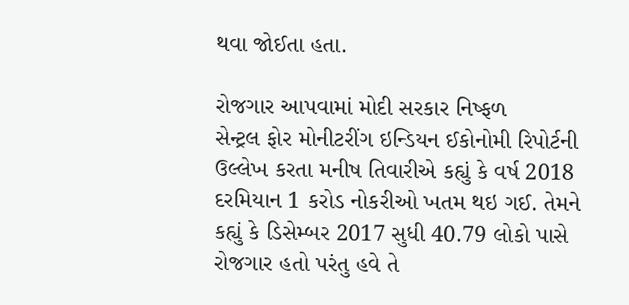થવા જોઈતા હતા.

રોજગાર આપવામાં મોદી સરકાર નિષ્ફળ
સેન્ટ્રલ ફોર મોનીટરીંગ ઇન્ડિયન ઈકોનોમી રિપોર્ટની ઉલ્લેખ કરતા મનીષ તિવારીએ કહ્યું કે વર્ષ 2018 દરમિયાન 1 કરોડ નોકરીઓ ખતમ થઇ ગઈ. તેમને કહ્યું કે ડિસેમ્બર 2017 સુધી 40.79 લોકો પાસે રોજગાર હતો પરંતુ હવે તે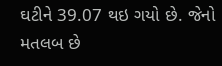ઘટીને 39.07 થઇ ગયો છે. જેનો મતલબ છે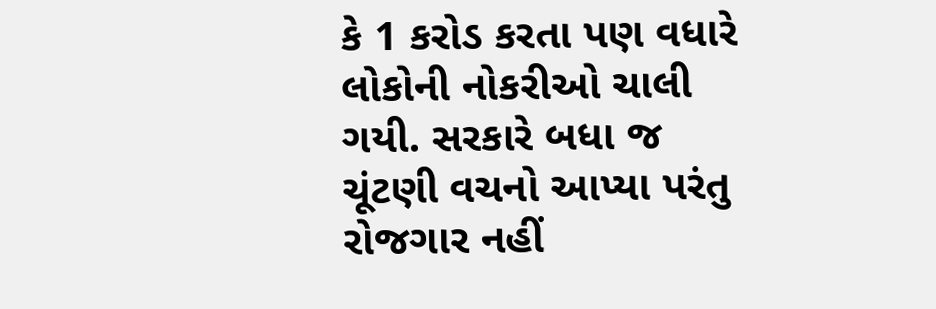કે 1 કરોડ કરતા પણ વધારે લોકોની નોકરીઓ ચાલી ગયી. સરકારે બધા જ ચૂંટણી વચનો આપ્યા પરંતુ રોજગાર નહીં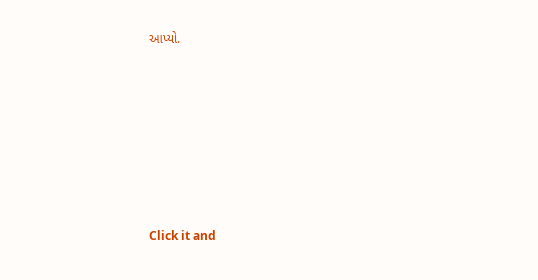આપ્યો.












Click it and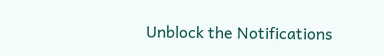Unblock the Notifications